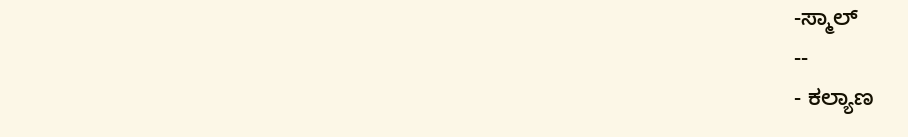-ಸ್ಮಾಲ್
--
- ಕಲ್ಯಾಣ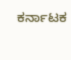ಕರ್ನಾಟಕ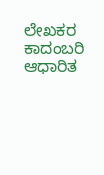ಲೇಖಕರ ಕಾದಂಬರಿ ಆಧಾರಿತ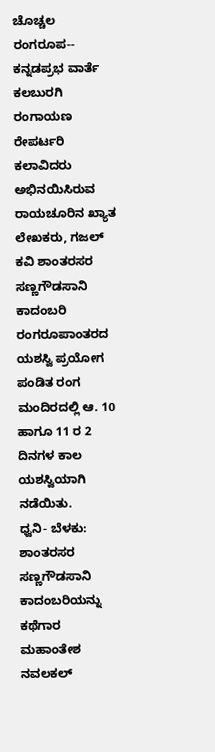ಚೊಚ್ಚಲ ರಂಗರೂಪ--
ಕನ್ನಡಪ್ರಭ ವಾರ್ತೆ ಕಲಬುರಗಿ
ರಂಗಾಯಣ ರೇಪರ್ಟರಿ ಕಲಾವಿದರು ಅಭಿನಯಿಸಿರುವ ರಾಯಚೂರಿನ ಖ್ಯಾತ ಲೇಖಕರು, ಗಜಲ್ ಕವಿ ಶಾಂತರಸರ ಸಣ್ಣಗೌಡಸಾನಿ ಕಾದಂಬರಿ ರಂಗರೂಪಾಂತರದ ಯಶಸ್ವಿ ಪ್ರಯೋಗ ಪಂಡಿತ ರಂಗ ಮಂದಿರದಲ್ಲಿ ಆ. 10 ಹಾಗೂ 11 ರ 2 ದಿನಗಳ ಕಾಲ ಯಶಸ್ವಿಯಾಗಿ ನಡೆಯಿತು.
ಧ್ವನಿ- ಬೆಳಕು: ಶಾಂತರಸರ ಸಣ್ಣಗೌಡಸಾನಿ ಕಾದಂಬರಿಯನ್ನು ಕಥೆಗಾರ ಮಹಾಂತೇಶ ನವಲಕಲ್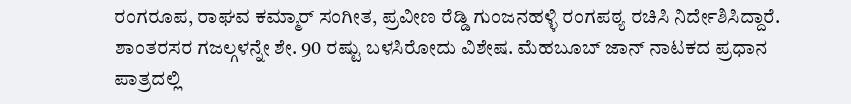ರಂಗರೂಪ, ರಾಘವ ಕಮ್ಮಾರ್ ಸಂಗೀತ, ಪ್ರವೀಣ ರೆಡ್ಡಿ ಗುಂಜನಹಳ್ಳಿ ರಂಗಪಠ್ಯ ರಚಿಸಿ ನಿರ್ದೇಶಿಸಿದ್ದಾರೆ. ಶಾಂತರಸರ ಗಜಲ್ಗಳನ್ನೇ ಶೇ. 90 ರಷ್ಟು ಬಳಸಿರೋದು ವಿಶೇಷ. ಮೆಹಬೂಬ್ ಜಾನ್ ನಾಟಕದ ಪ್ರಧಾನ ಪಾತ್ರದಲ್ಲಿ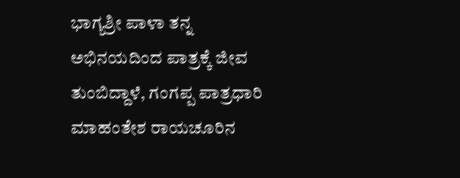ಭಾಗ್ಯಶ್ರೀ ಪಾಳಾ ತನ್ನ ಅಭಿನಯದಿಂದ ಪಾತ್ರಕ್ಕೆ ಜೀವ ತುಂಬಿದ್ದಾಳೆ, ಗಂಗಪ್ಪ ಪಾತ್ರಧಾರಿ ಮಾಹಂತೇಶ ರಾಯಚೂರಿನ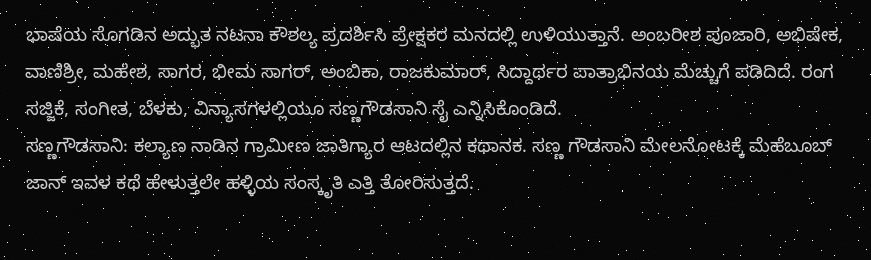ಭಾಷೆಯ ಸೊಗಡಿನ ಅದ್ಭುತ ನಟನಾ ಕೌಶಲ್ಯ ಪ್ರದರ್ಶಿಸಿ ಪ್ರೇಕ್ಷಕರ ಮನದಲ್ಲಿ ಉಳಿಯುತ್ತಾನೆ. ಅಂಬರೀಶ ಪೂಜಾರಿ, ಅಭಿಷೇಕ, ವಾಣಿಶ್ರೀ, ಮಹೇಶ, ಸಾಗರ, ಭೀಮ ಸಾಗರ್, ಅಂಬಿಕಾ, ರಾಜಕುಮಾರ್, ಸಿದ್ದಾರ್ಥರ ಪಾತ್ರಾಭಿನಯ ಮೆಚ್ಚುಗೆ ಪಡಿದಿದೆ. ರಂಗ ಸಜ್ಜಿಕೆ, ಸಂಗೀತ, ಬೆಳಕು, ವಿನ್ಯಾಸಗಳಲ್ಲಿಯೂ ಸಣ್ಣಗೌಡಸಾನಿ ಸೈ ಎನ್ನಿಸಿಕೊಂಡಿದೆ.
ಸಣ್ಣಗೌಡಸಾನಿ: ಕಲ್ಯಾಣ ನಾಡಿನ ಗ್ರಾಮೀಣ ಜಾತಿಗ್ಯಾರ ಆಟದಲ್ಲಿನ ಕಥಾನಕ. ಸಣ್ಣ ಗೌಡಸಾನಿ ಮೇಲನೋಟಕ್ಕೆ ಮೆಹೆಬೂಬ್ ಜಾನ್ ಇವಳ ಕಥೆ ಹೇಳುತ್ತಲೇ ಹಳ್ಳಿಯ ಸಂಸ್ಕೃತಿ ಎತ್ತಿ ತೋರಿಸುತ್ತದೆ.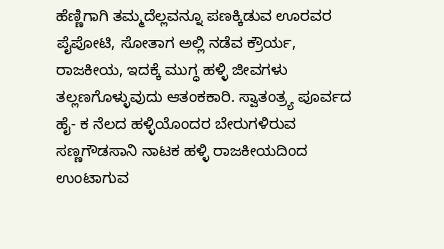ಹೆಣ್ಣಿಗಾಗಿ ತಮ್ಮದೆಲ್ಲವನ್ನೂ ಪಣಕ್ಕಿಡುವ ಊರವರ ಪೈಪೋಟಿ, ಸೋತಾಗ ಅಲ್ಲಿ ನಡೆವ ಕ್ರೌರ್ಯ, ರಾಜಕೀಯ, ಇದಕ್ಕೆ ಮುಗ್ಧ ಹಳ್ಳಿ ಜೀವಗಳು ತಲ್ಲಣಗೊಳ್ಳುವುದು ಆತಂಕಕಾರಿ. ಸ್ವಾತಂತ್ರ್ಯ ಪೂರ್ವದ ಹೈ- ಕ ನೆಲದ ಹಳ್ಳಿಯೊಂದರ ಬೇರುಗಳಿರುವ ಸಣ್ಣಗೌಡಸಾನಿ ನಾಟಕ ಹಳ್ಳಿ ರಾಜಕೀಯದಿಂದ ಉಂಟಾಗುವ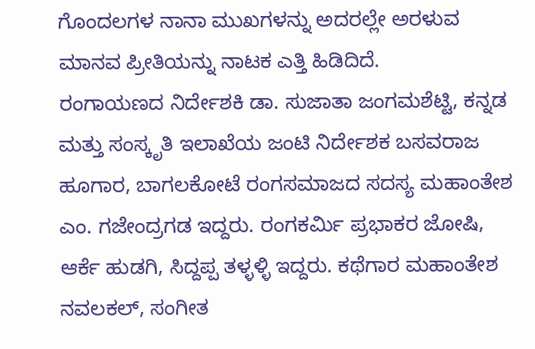ಗೊಂದಲಗಳ ನಾನಾ ಮುಖಗಳನ್ನು ಅದರಲ್ಲೇ ಅರಳುವ ಮಾನವ ಪ್ರೀತಿಯನ್ನು ನಾಟಕ ಎತ್ತಿ ಹಿಡಿದಿದೆ.
ರಂಗಾಯಣದ ನಿರ್ದೇಶಕಿ ಡಾ. ಸುಜಾತಾ ಜಂಗಮಶೆಟ್ಟಿ, ಕನ್ನಡ ಮತ್ತು ಸಂಸ್ಕೃತಿ ಇಲಾಖೆಯ ಜಂಟಿ ನಿರ್ದೇಶಕ ಬಸವರಾಜ ಹೂಗಾರ, ಬಾಗಲಕೋಟೆ ರಂಗಸಮಾಜದ ಸದಸ್ಯ ಮಹಾಂತೇಶ ಎಂ. ಗಜೇಂದ್ರಗಡ ಇದ್ದರು. ರಂಗಕರ್ಮಿ ಪ್ರಭಾಕರ ಜೋಷಿ, ಆರ್ಕೆ ಹುಡಗಿ, ಸಿದ್ದಪ್ಪ ತಳ್ಳಳ್ಳಿ ಇದ್ದರು. ಕಥೆಗಾರ ಮಹಾಂತೇಶ ನವಲಕಲ್, ಸಂಗೀತ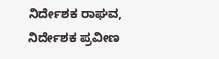ನಿರ್ದೇಶಕ ರಾಘವ, ನಿರ್ದೇಶಕ ಪ್ರವೀಣ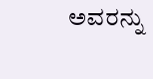ಅವರನ್ನು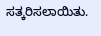ಸತ್ಕರಿಸಲಾಯಿತು.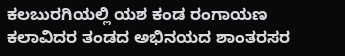ಕಲಬುರಗಿಯಲ್ಲಿ ಯಶ ಕಂಡ ರಂಗಾಯಣ ಕಲಾವಿದರ ತಂಡದ ಅಭಿನಯದ ಶಾಂತರಸರ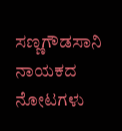ಸಣ್ಣಗೌಡಸಾನಿ ನಾಯಕದ ನೋಟಗಳು